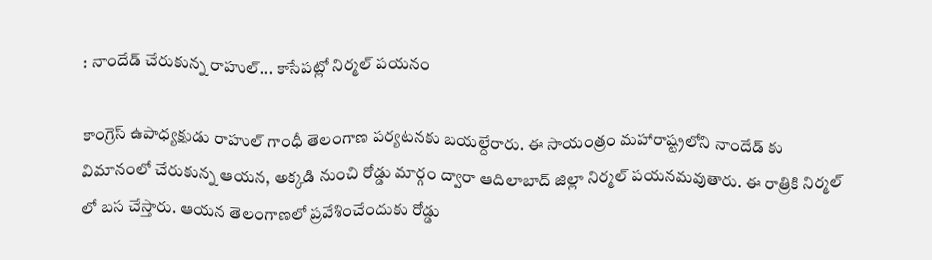: నాందేడ్ చేరుకున్న రాహుల్... కాసేపట్లో నిర్మల్ పయనం

కాంగ్రెస్ ఉపాధ్యక్షుడు రాహుల్ గాంధీ తెలంగాణ పర్యటనకు బయల్దేరారు. ఈ సాయంత్రం మహారాష్ట్రలోని నాందేడ్ కు విమానంలో చేరుకున్న ఆయన, అక్కడి నుంచి రోడ్డు మార్గం ద్వారా ఆదిలాబాద్ జిల్లా నిర్మల్ పయనమవుతారు. ఈ రాత్రికి నిర్మల్ లో బస చేస్తారు. ఆయన తెలంగాణలో ప్రవేశించేందుకు రోడ్డు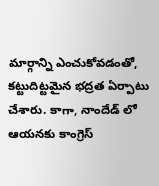మార్గాన్ని ఎంచుకోవడంతో, కట్టుదిట్టమైన భద్రత ఏర్పాటు చేశారు. కాగా, నాందేడ్ లో ఆయనకు కాంగ్రెస్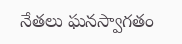నేతలు ఘనస్వాగతం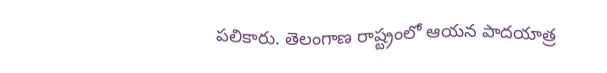పలికారు. తెలంగాణ రాష్ట్రంలో ఆయన పాదయాత్ర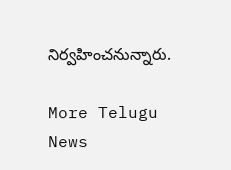నిర్వహించనున్నారు.

More Telugu News